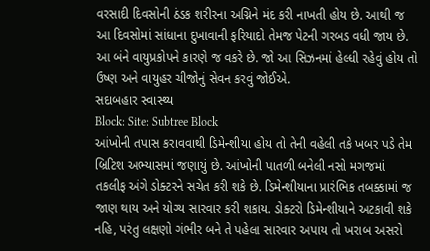વરસાદી દિવસોની ઠંડક શરીરના અગ્નિને મંદ કરી નાખતી હોય છે. આથી જ આ દિવસોમાં સાંધાના દુખાવાની ફરિયાદો તેમજ પેટની ગરબડ વધી જાય છે. આ બંને વાયુપ્રકોપને કારણે જ વકરે છે. જો આ સિઝનમાં હેલ્ધી રહેવું હોય તો ઉષ્ણ અને વાયુહર ચીજોનું સેવન કરવું જોઈએ.
સદાબહાર સ્વાસ્થ્ય
Block: Site: Subtree Block
આંખોની તપાસ કરાવવાથી ડિમેન્શીયા હોય તો તેની વહેલી તકે ખબર પડે તેમ બ્રિટિશ અભ્યાસમાં જણાયું છે. આંખોની પાતળી બનેલી નસો મગજમાં તકલીફ અંગે ડોક્ટરને સચેત કરી શકે છે. ડિમેન્શીયાના પ્રારંભિક તબક્કામાં જ જાણ થાય અને યોગ્ય સારવાર કરી શકાય. ડોક્ટરો ડિમેન્શીયાને અટકાવી શકે નહિ, પરંતુ લક્ષણો ગંભીર બને તે પહેલા સારવાર અપાય તો ખરાબ અસરો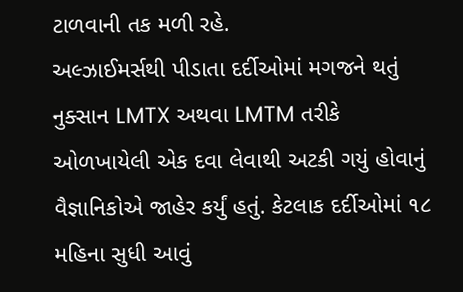ટાળવાની તક મળી રહે.
અલ્ઝાઈમર્સથી પીડાતા દર્દીઓમાં મગજને થતું નુક્સાન LMTX અથવા LMTM તરીકે ઓળખાયેલી એક દવા લેવાથી અટકી ગયું હોવાનું વૈજ્ઞાનિકોએ જાહેર કર્યું હતું. કેટલાક દર્દીઓમાં ૧૮ મહિના સુધી આવું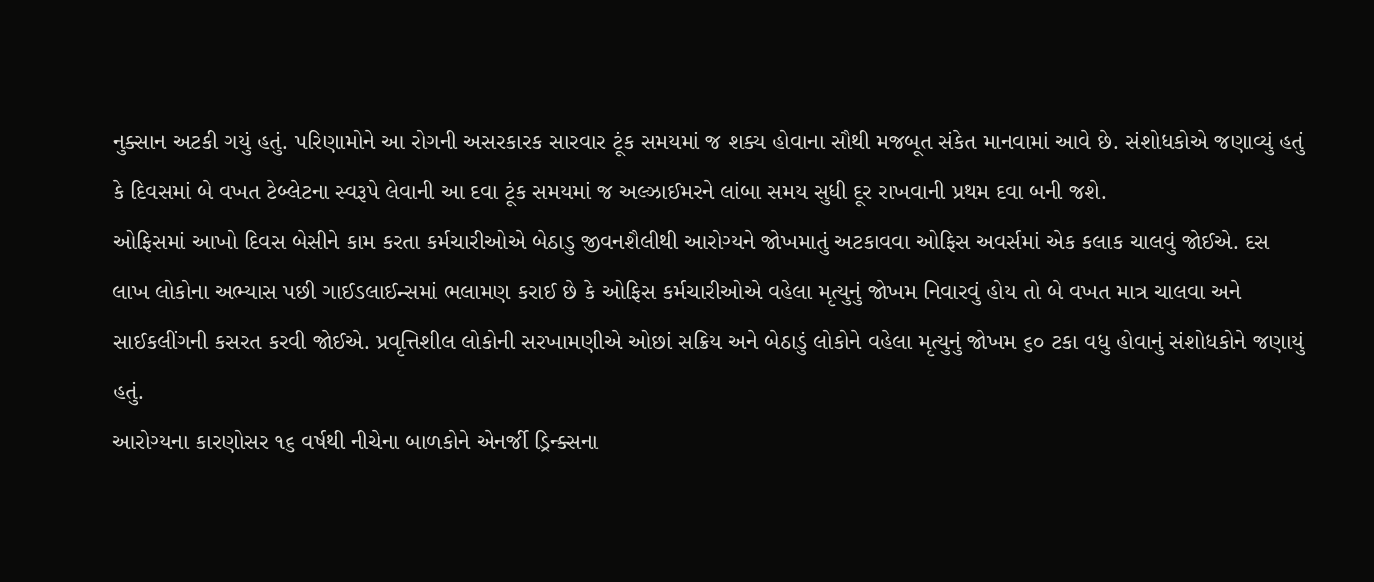નુક્સાન અટકી ગયું હતું. પરિણામોને આ રોગની અસરકારક સારવાર ટૂંક સમયમાં જ શક્ય હોવાના સૌથી મજબૂત સંકેત માનવામાં આવે છે. સંશોધકોએ જણાવ્યું હતું કે દિવસમાં બે વખત ટેબ્લેટના સ્વરૂપે લેવાની આ દવા ટૂંક સમયમાં જ અલ્ઝાઈમરને લાંબા સમય સુધી દૂર રાખવાની પ્રથમ દવા બની જશે.
ઓફિસમાં આખો દિવસ બેસીને કામ કરતા કર્મચારીઓએ બેઠાડુ જીવનશૈલીથી આરોગ્યને જોખમાતું અટકાવવા ઓફિસ અવર્સમાં એક કલાક ચાલવું જોઈએ. દસ લાખ લોકોના અભ્યાસ પછી ગાઈડલાઈન્સમાં ભલામણ કરાઈ છે કે ઓફિસ કર્મચારીઓએ વહેલા મૃત્યુનું જોખમ નિવારવું હોય તો બે વખત માત્ર ચાલવા અને સાઈકલીંગની કસરત કરવી જોઈએ. પ્રવૃત્તિશીલ લોકોની સરખામણીએ ઓછાં સક્રિય અને બેઠાડું લોકોને વહેલા મૃત્યુનું જોખમ ૬૦ ટકા વધુ હોવાનું સંશોધકોને જણાયું હતું.
આરોગ્યના કારણોસર ૧૬ વર્ષથી નીચેના બાળકોને એનર્જી ડ્રિન્ક્સના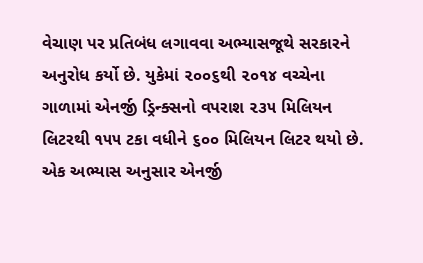વેચાણ પર પ્રતિબંધ લગાવવા અભ્યાસજૂથે સરકારને અનુરોધ કર્યો છે. યુકેમાં ૨૦૦૬થી ૨૦૧૪ વચ્ચેના ગાળામાં એનર્જી ડ્રિન્ક્સનો વપરાશ ૨૩૫ મિલિયન લિટરથી ૧૫૫ ટકા વધીને ૬૦૦ મિલિયન લિટર થયો છે. એક અભ્યાસ અનુસાર એનર્જી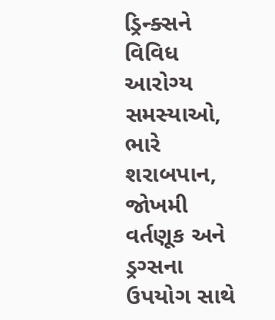ડ્રિન્ક્સને વિવિધ આરોગ્ય સમસ્યાઓ, ભારે શરાબપાન, જોખમી વર્તણૂક અને ડ્રગ્સના ઉપયોગ સાથે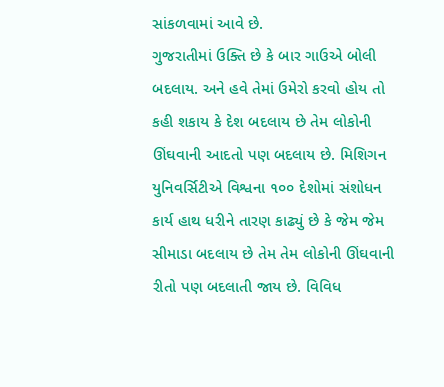સાંકળવામાં આવે છે.
ગુજરાતીમાં ઉક્તિ છે કે બાર ગાઉએ બોલી બદલાય. અને હવે તેમાં ઉમેરો કરવો હોય તો કહી શકાય કે દેશ બદલાય છે તેમ લોકોની ઊંઘવાની આદતો પણ બદલાય છે. મિશિગન યુનિવર્સિટીએ વિશ્વના ૧૦૦ દેશોમાં સંશોધન કાર્ય હાથ ધરીને તારણ કાઢ્યું છે કે જેમ જેમ સીમાડા બદલાય છે તેમ તેમ લોકોની ઊંઘવાની રીતો પણ બદલાતી જાય છે. વિવિધ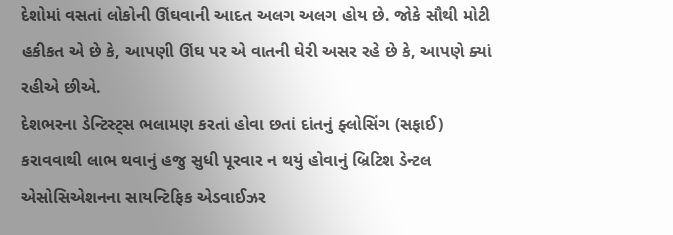દેશોમાં વસતાં લોકોની ઊંઘવાની આદત અલગ અલગ હોય છે. જોકે સૌથી મોટી હકીકત એ છે કે, આપણી ઊંઘ પર એ વાતની ઘેરી અસર રહે છે કે, આપણે ક્યાં રહીએ છીએ.
દેશભરના ડેન્ટિસ્ટ્સ ભલામણ કરતાં હોવા છતાં દાંતનું ફ્લોસિંગ (સફાઈ) કરાવવાથી લાભ થવાનું હજુ સુધી પૂરવાર ન થયું હોવાનું બ્રિટિશ ડેન્ટલ એસોસિએશનના સાયન્ટિફિક એડવાઈઝર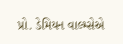પ્રો. ડેમિયન વાલ્મ્સેએ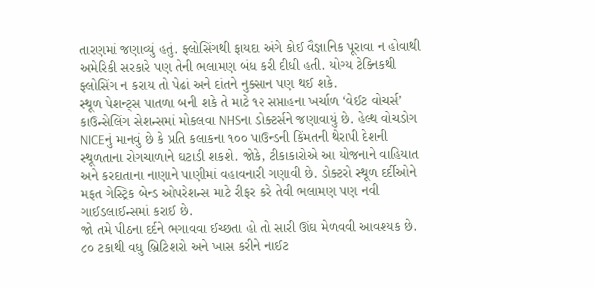તારણમાં જણાવ્યું હતું. ફ્લોસિંગથી ફાયદા અંગે કોઈ વૈજ્ઞાનિક પૂરાવા ન હોવાથી અમેરિકી સરકારે પણ તેની ભલામણ બંધ કરી દીધી હતી. યોગ્ય ટેક્નિકથી ફ્લોસિંગ ન કરાય તો પેઢાં અને દાંતને નુક્સાન પણ થઈ શકે.
સ્થૂળ પેશન્ટ્સ પાતળા બની શકે તે માટે ૧૨ સપ્તાહના ખર્ચાળ ‘વેઈટ વોચર્સ’ કાઉન્સેલિંગ સેશન્સમાં મોકલવા NHSના ડોક્ટર્સને જણાવાયું છે. હેલ્થ વોચડોગ NICEનું માનવું છે કે પ્રતિ કલાકના ૧૦૦ પાઉન્ડની કિંમતની થેરાપી દેશની સ્થૂળતાના રોગચાળાને ઘટાડી શકશે. જોકે, ટીકાકારોએ આ યોજનાને વાહિયાત અને કરદાતાના નાણાને પાણીમાં વહાવનારી ગણાવી છે. ડોક્ટરો સ્થૂળ દર્દીઓને મફત ગેસ્ટ્રિક બેન્ડ ઓપરેશન્સ માટે રીફર કરે તેવી ભલામણ પણ નવી ગાઈડલાઈન્સમાં કરાઈ છે.
જો તમે પીઠના દર્દને ભગાવવા ઈચ્છતા હો તો સારી ઊંઘ મેળવવી આવશ્યક છે. ૮૦ ટકાથી વધુ બ્રિટિશરો અને ખાસ કરીને નાઈટ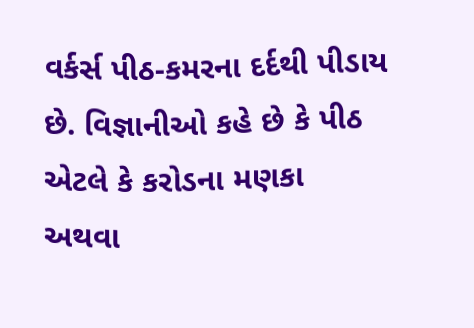વર્કર્સ પીઠ-કમરના દર્દથી પીડાય છે. વિજ્ઞાનીઓ કહે છે કે પીઠ એટલે કે કરોડના મણકા અથવા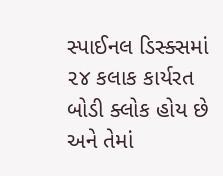સ્પાઈનલ ડિસ્ક્સમાં ૨૪ કલાક કાર્યરત બોડી ક્લોક હોય છે અને તેમાં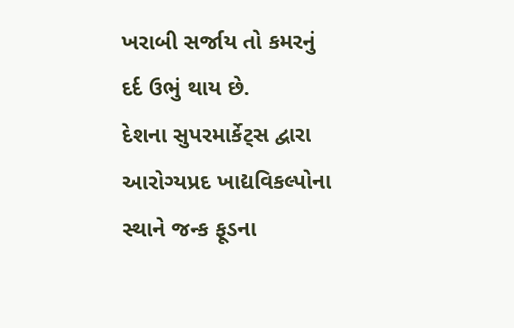ખરાબી સર્જાય તો કમરનું દર્દ ઉભું થાય છે.
દેશના સુપરમાર્કેટ્સ દ્વારા આરોગ્યપ્રદ ખાદ્યવિકલ્પોના સ્થાને જન્ક ફૂડના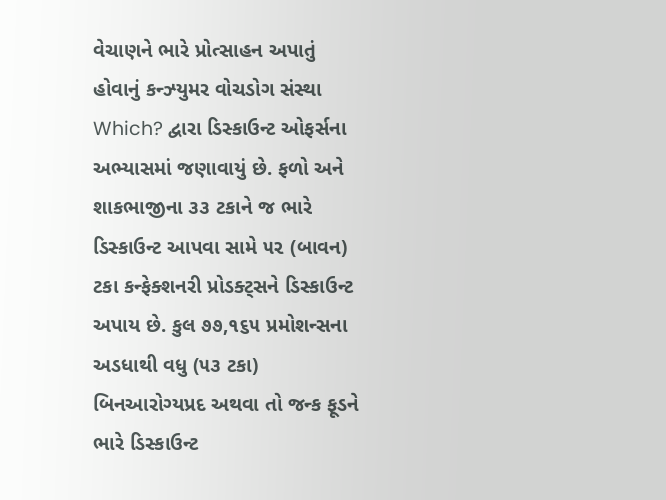વેચાણને ભારે પ્રોત્સાહન અપાતું હોવાનું કન્ઝ્યુમર વોચડોગ સંસ્થા Which? દ્વારા ડિસ્કાઉન્ટ ઓફર્સના અભ્યાસમાં જણાવાયું છે. ફળો અને શાકભાજીના ૩૩ ટકાને જ ભારે ડિસ્કાઉન્ટ આપવા સામે ૫૨ (બાવન) ટકા કન્ફેક્શનરી પ્રોડક્ટ્સને ડિસ્કાઉન્ટ અપાય છે. કુલ ૭૭,૧૬૫ પ્રમોશન્સના અડધાથી વધુ (૫૩ ટકા) બિનઆરોગ્યપ્રદ અથવા તો જન્ક ફૂડને ભારે ડિસ્કાઉન્ટ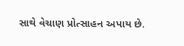સાથે વેચાણ પ્રોત્સાહન અપાય છે.